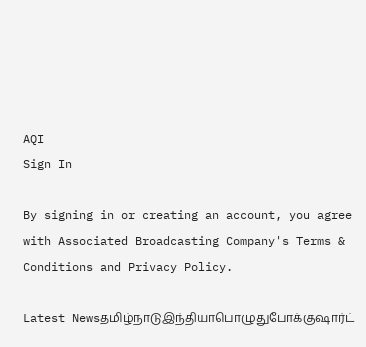AQI
Sign In

By signing in or creating an account, you agree with Associated Broadcasting Company's Terms & Conditions and Privacy Policy.

Latest Newsதமிழ்நாடுஇந்தியாபொழுதுபோக்குஷார்ட்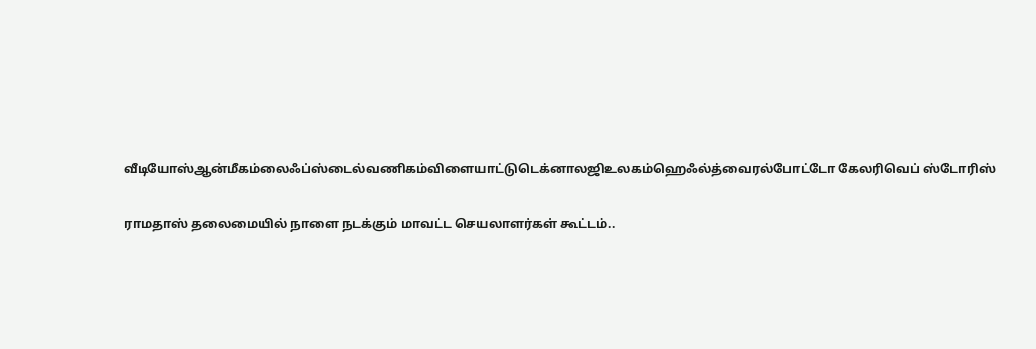வீடியோஸ்ஆன்மீகம்லைஃப்ஸ்டைல்வணிகம்விளையாட்டுடெக்னாலஜிஉலகம்ஹெஃல்த்வைரல்போட்டோ கேலரிவெப் ஸ்டோரிஸ்

ராமதாஸ் தலைமையில் நாளை நடக்கும் மாவட்ட செயலாளர்கள் கூட்டம்..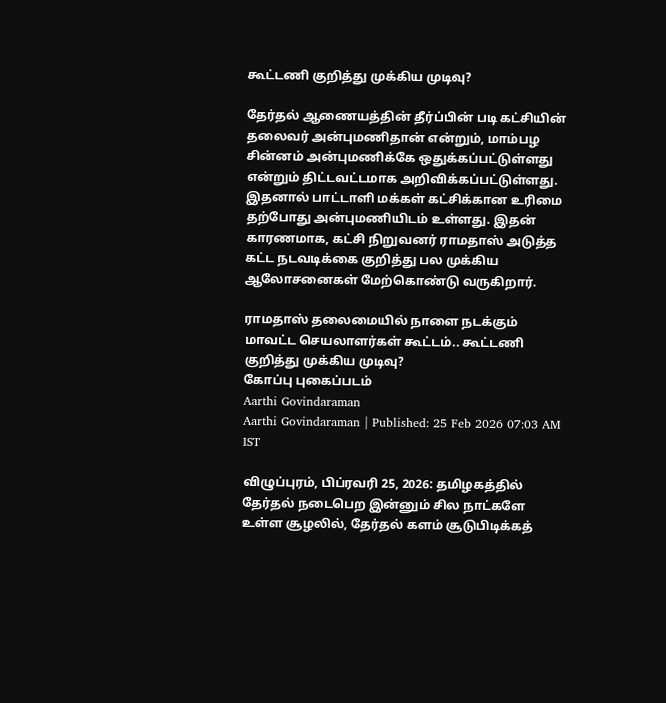கூட்டணி குறித்து முக்கிய முடிவு?

தேர்தல் ஆணையத்தின் தீர்ப்பின் படி கட்சியின் தலைவர் அன்புமணிதான் என்றும், மாம்பழ சின்னம் அன்புமணிக்கே ஒதுக்கப்பட்டுள்ளது என்றும் திட்டவட்டமாக அறிவிக்கப்பட்டுள்ளது. இதனால் பாட்டாளி மக்கள் கட்சிக்கான உரிமை தற்போது அன்புமணியிடம் உள்ளது. இதன் காரணமாக, கட்சி நிறுவனர் ராமதாஸ் அடுத்த கட்ட நடவடிக்கை குறித்து பல முக்கிய ஆலோசனைகள் மேற்கொண்டு வருகிறார்.

ராமதாஸ் தலைமையில் நாளை நடக்கும் மாவட்ட செயலாளர்கள் கூட்டம்.. கூட்டணி குறித்து முக்கிய முடிவு?
கோப்பு புகைப்படம்
Aarthi Govindaraman
Aarthi Govindaraman | Published: 25 Feb 2026 07:03 AM IST

விழுப்புரம், பிப்ரவரி 25, 2026: தமிழகத்தில் தேர்தல் நடைபெற இன்னும் சில நாட்களே உள்ள சூழலில், தேர்தல் களம் சூடுபிடிக்கத்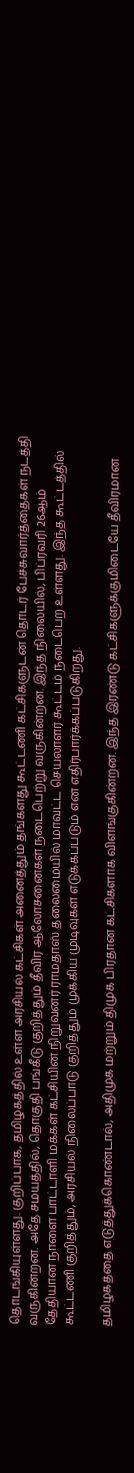தொடங்கியுள்ளது. குறிப்பாக, தமிழகத்தில் உள்ள அரசியல் கட்சிகள் அனைத்தும் தங்களது கூட்டணி கட்சிகளுடன் தொடர் பேச்சுவார்த்தைகள் நடத்தி வருகின்றன. அதே சமயத்தில், தொகுதி பங்கீடு குறித்தும் தீவிர ஆலோசனைகள் நடைபெற்று வருகின்றன. இந்த நிலையில், பிப்ரவரி 26ஆம் தேதியான நாளை பாட்டாளி மக்கள் கட்சியின் நிறுவனர் ராமதாஸ் தலைமையில் மாவட்ட செயலாளர் கூட்டம் நடைபெற உள்ளது. இந்த கூட்டத்தில் கூட்டணி குறித்தும், அரசியல் நிலைப்பாடு குறித்தும் முக்கிய முடிவுகள் எடுக்கப்படும் என எதிர்பார்க்கப்படுகிறது.

தமிழகத்தை எடுத்துக்கொண்டால், அதிமுக மற்றும் திமுக பிரதான கட்சிகளாக விளங்குகின்றன. இந்த இரண்டு கட்சிகளுக்குமிடையே தீவிரமான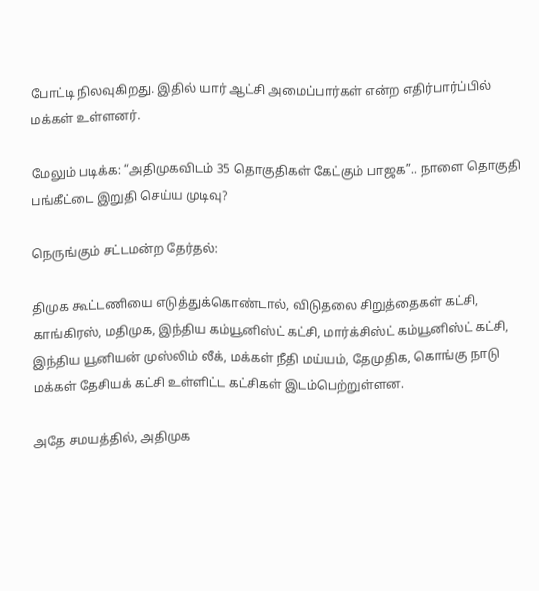போட்டி நிலவுகிறது. இதில் யார் ஆட்சி அமைப்பார்கள் என்ற எதிர்பார்ப்பில் மக்கள் உள்ளனர்.

மேலும் படிக்க: “அதிமுகவிடம் 35 தொகுதிகள் கேட்கும் பாஜக”.. நாளை தொகுதி பங்கீட்டை இறுதி செய்ய முடிவு?

நெருங்கும் சட்டமன்ற தேர்தல்:

திமுக கூட்டணியை எடுத்துக்கொண்டால், விடுதலை சிறுத்தைகள் கட்சி, காங்கிரஸ், மதிமுக, இந்திய கம்யூனிஸ்ட் கட்சி, மார்க்சிஸ்ட் கம்யூனிஸ்ட் கட்சி, இந்திய யூனியன் முஸ்லிம் லீக், மக்கள் நீதி மய்யம், தேமுதிக, கொங்கு நாடு மக்கள் தேசியக் கட்சி உள்ளிட்ட கட்சிகள் இடம்பெற்றுள்ளன.

அதே சமயத்தில், அதிமுக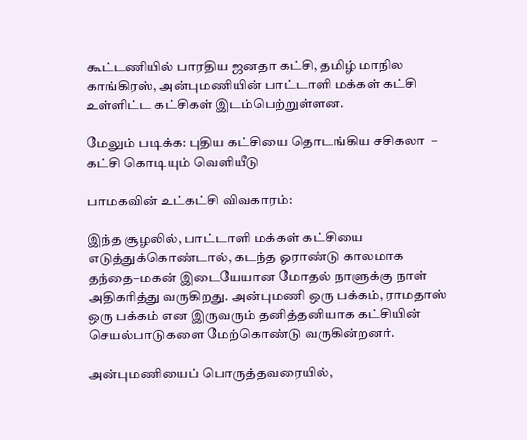கூட்டணியில் பாரதிய ஜனதா கட்சி, தமிழ் மாநில காங்கிரஸ், அன்புமணியின் பாட்டாளி மக்கள் கட்சி உள்ளிட்ட கட்சிகள் இடம்பெற்றுள்ளன.

மேலும் படிக்க: புதிய கட்சியை தொடங்கிய சசிகலா  – கட்சி கொடியும் வெளியீடு

பாமகவின் உட்கட்சி விவகாரம்:

இந்த சூழலில், பாட்டாளி மக்கள் கட்சியை எடுத்துக்கொண்டால், கடந்த ஓராண்டு காலமாக தந்தை–மகன் இடையேயான மோதல் நாளுக்கு நாள் அதிகரித்து வருகிறது. அன்புமணி ஒரு பக்கம், ராமதாஸ் ஒரு பக்கம் என இருவரும் தனித்தனியாக கட்சியின் செயல்பாடுகளை மேற்கொண்டு வருகின்றனர்.

அன்புமணியைப் பொருத்தவரையில்,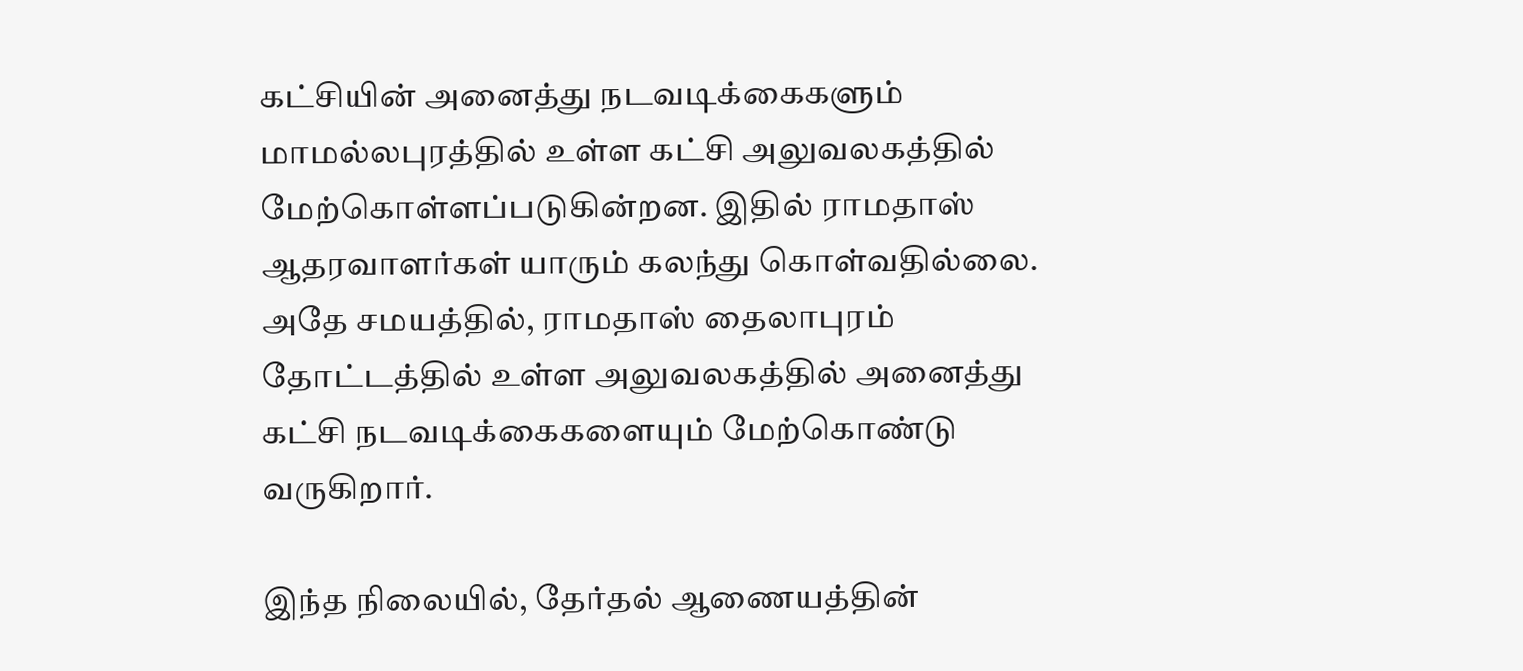கட்சியின் அனைத்து நடவடிக்கைகளும் மாமல்லபுரத்தில் உள்ள கட்சி அலுவலகத்தில் மேற்கொள்ளப்படுகின்றன. இதில் ராமதாஸ் ஆதரவாளர்கள் யாரும் கலந்து கொள்வதில்லை. அதே சமயத்தில், ராமதாஸ் தைலாபுரம் தோட்டத்தில் உள்ள அலுவலகத்தில் அனைத்து கட்சி நடவடிக்கைகளையும் மேற்கொண்டு வருகிறார்.

இந்த நிலையில், தேர்தல் ஆணையத்தின்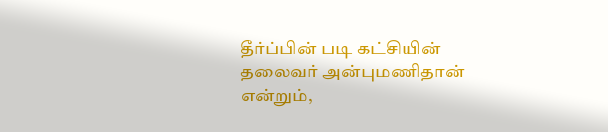தீர்ப்பின் படி கட்சியின் தலைவர் அன்புமணிதான் என்றும்,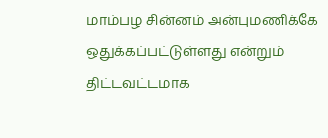மாம்பழ சின்னம் அன்புமணிக்கே ஒதுக்கப்பட்டுள்ளது என்றும் திட்டவட்டமாக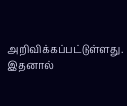அறிவிக்கப்பட்டுள்ளது. இதனால்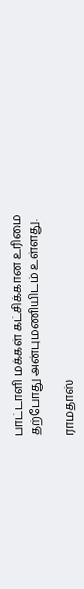பாட்டாளி மக்கள் கட்சிக்கான உரிமை தற்போது அன்புமணியிடம் உள்ளது.

ராமதாஸ்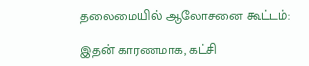தலைமையில் ஆலோசனை கூட்டம்:

இதன் காரணமாக, கட்சி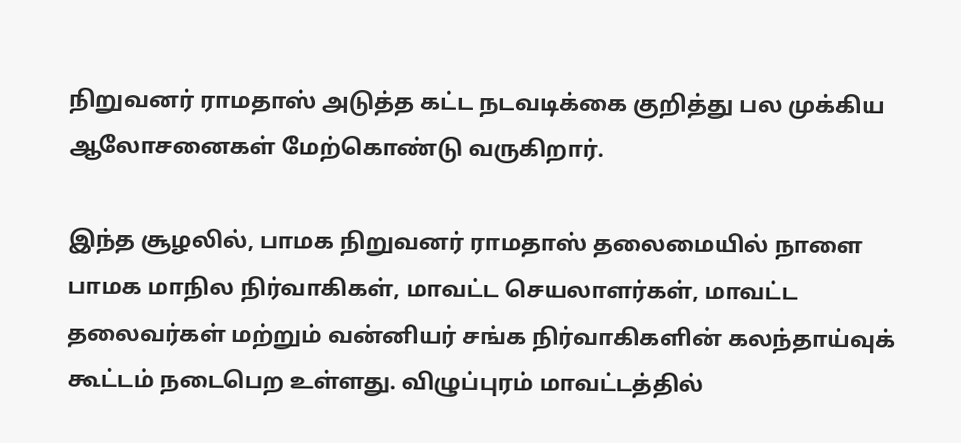நிறுவனர் ராமதாஸ் அடுத்த கட்ட நடவடிக்கை குறித்து பல முக்கிய ஆலோசனைகள் மேற்கொண்டு வருகிறார்.

இந்த சூழலில், பாமக நிறுவனர் ராமதாஸ் தலைமையில் நாளை பாமக மாநில நிர்வாகிகள், மாவட்ட செயலாளர்கள், மாவட்ட தலைவர்கள் மற்றும் வன்னியர் சங்க நிர்வாகிகளின் கலந்தாய்வுக் கூட்டம் நடைபெற உள்ளது. விழுப்புரம் மாவட்டத்தில்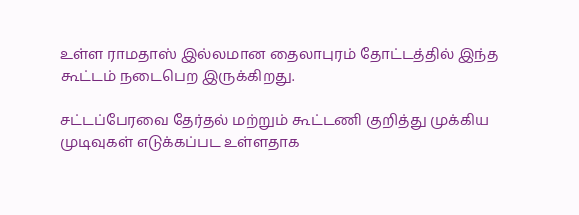உள்ள ராமதாஸ் இல்லமான தைலாபுரம் தோட்டத்தில் இந்த கூட்டம் நடைபெற இருக்கிறது.

சட்டப்பேரவை தேர்தல் மற்றும் கூட்டணி குறித்து முக்கிய முடிவுகள் எடுக்கப்பட உள்ளதாக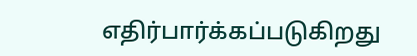எதிர்பார்க்கப்படுகிறது